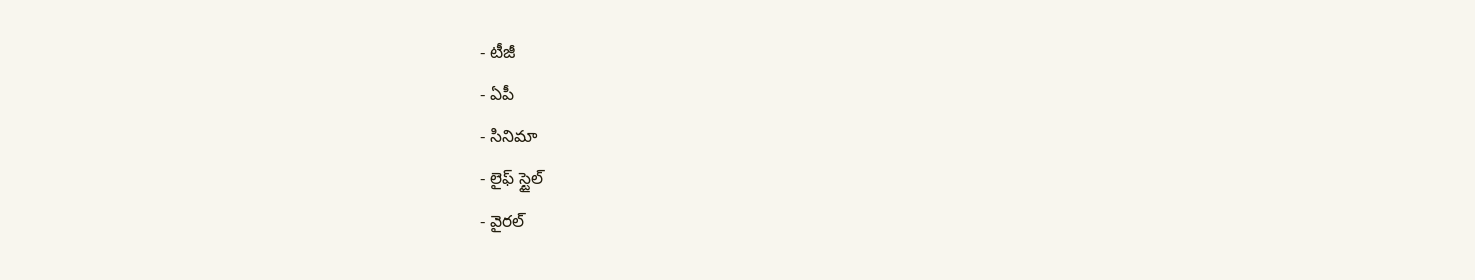- టీజీ
- ఏపీ
- సినిమా
- లైఫ్ స్టైల్
- వైరల్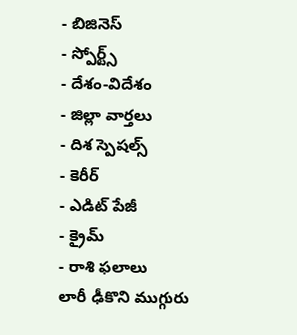- బిజినెస్
- స్పోర్ట్స్
- దేశం-విదేశం
- జిల్లా వార్తలు
- దిశ స్పెషల్స్
- కెరీర్
- ఎడిట్ పేజీ
- క్రైమ్
- రాశి ఫలాలు
లారీ ఢీకొని ముగ్గురు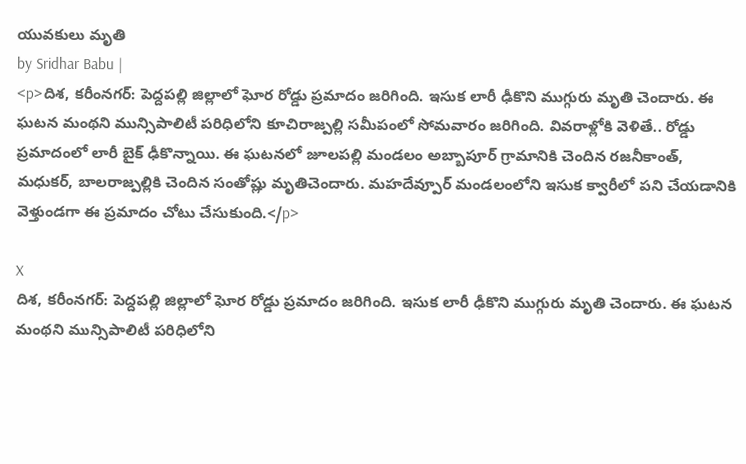యువకులు మృతి
by Sridhar Babu |
<p>దిశ, కరీంనగర్: పెద్దపల్లి జిల్లాలో ఘోర రోడ్డు ప్రమాదం జరిగింది. ఇసుక లారీ ఢీకొని ముగ్గురు మృతి చెందారు. ఈ ఘటన మంథని మున్సిపాలిటీ పరిధిలోని కూచిరాజ్పల్లి సమీపంలో సోమవారం జరిగింది. వివరాళ్లోకి వెళితే.. రోడ్డు ప్రమాదంలో లారీ బైక్ ఢీకొన్నాయి. ఈ ఘటనలో జూలపల్లి మండలం అబ్బాపూర్ గ్రామానికి చెందిన రజనీకాంత్, మధుకర్, బాలరాజ్పల్లికి చెందిన సంతోష్లు మృతిచెందారు. మహదేవ్పూర్ మండలంలోని ఇసుక క్వారీలో పని చేయడానికి వెళ్తుండగా ఈ ప్రమాదం చోటు చేసుకుంది.</p>

X
దిశ, కరీంనగర్: పెద్దపల్లి జిల్లాలో ఘోర రోడ్డు ప్రమాదం జరిగింది. ఇసుక లారీ ఢీకొని ముగ్గురు మృతి చెందారు. ఈ ఘటన మంథని మున్సిపాలిటీ పరిధిలోని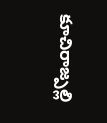కూచిరాజ్పల్లి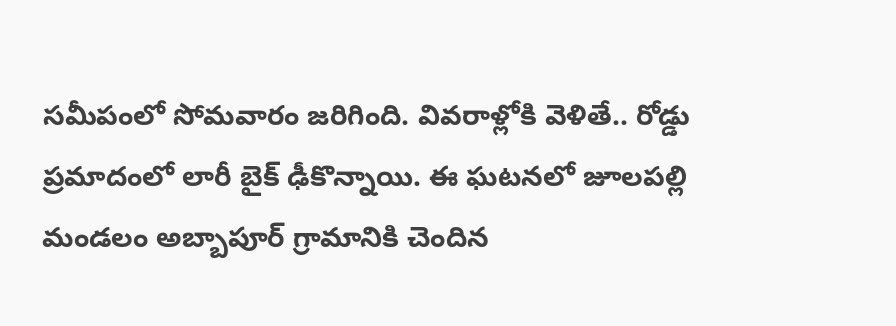సమీపంలో సోమవారం జరిగింది. వివరాళ్లోకి వెళితే.. రోడ్డు ప్రమాదంలో లారీ బైక్ ఢీకొన్నాయి. ఈ ఘటనలో జూలపల్లి మండలం అబ్బాపూర్ గ్రామానికి చెందిన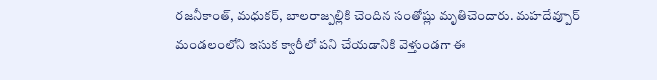రజనీకాంత్, మధుకర్, బాలరాజ్పల్లికి చెందిన సంతోష్లు మృతిచెందారు. మహదేవ్పూర్ మండలంలోని ఇసుక క్వారీలో పని చేయడానికి వెళ్తుండగా ఈ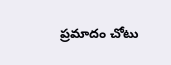ప్రమాదం చోటు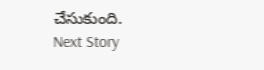చేసుకుంది.
Next Story